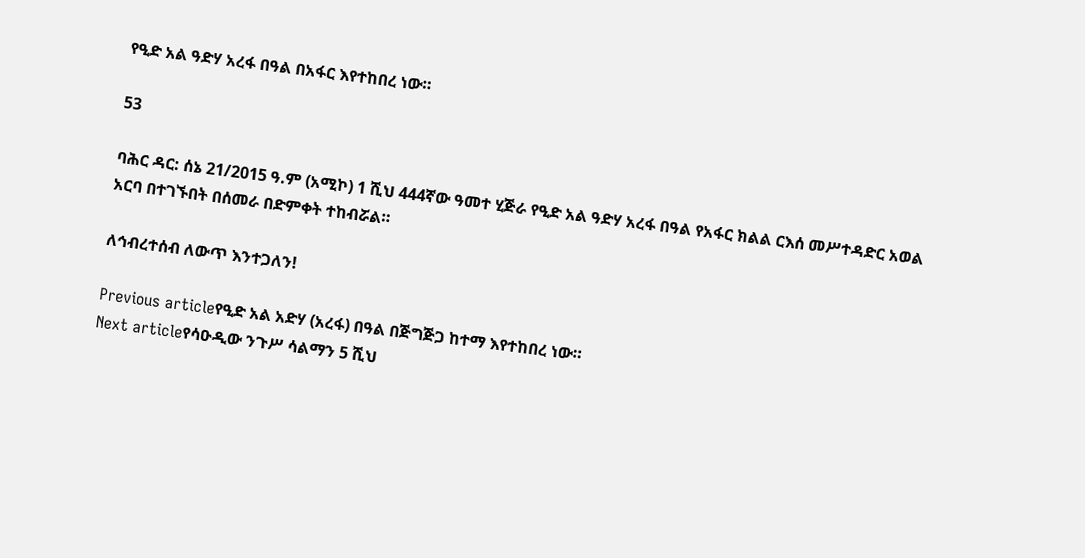የዒድ አል ዓድሃ አረፋ በዓል በአፋር እየተከበረ ነው።

53

ባሕር ዳር: ሰኔ 21/2015 ዓ.ም (አሚኮ) 1 ሺህ 444ኛው ዓመተ ሂጅራ የዒድ አል ዓድሃ አረፋ በዓል የአፋር ክልል ርእሰ መሥተዳድር አወል አርባ በተገኙበት በሰመራ በድምቀት ተከብሯል።

ለኅብረተሰብ ለውጥ እንተጋለን!

Previous articleየዒድ አል አድሃ (አረፋ) በዓል በጅግጅጋ ከተማ እየተከበረ ነው።
Next articleየሳዑዲው ንጉሥ ሳልማን 5 ሺህ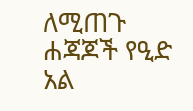ለሚጠጉ ሐጃጆች የዒድ አል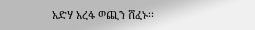አድሃ አረፋ ወጪን ሸፈኑ፡፡